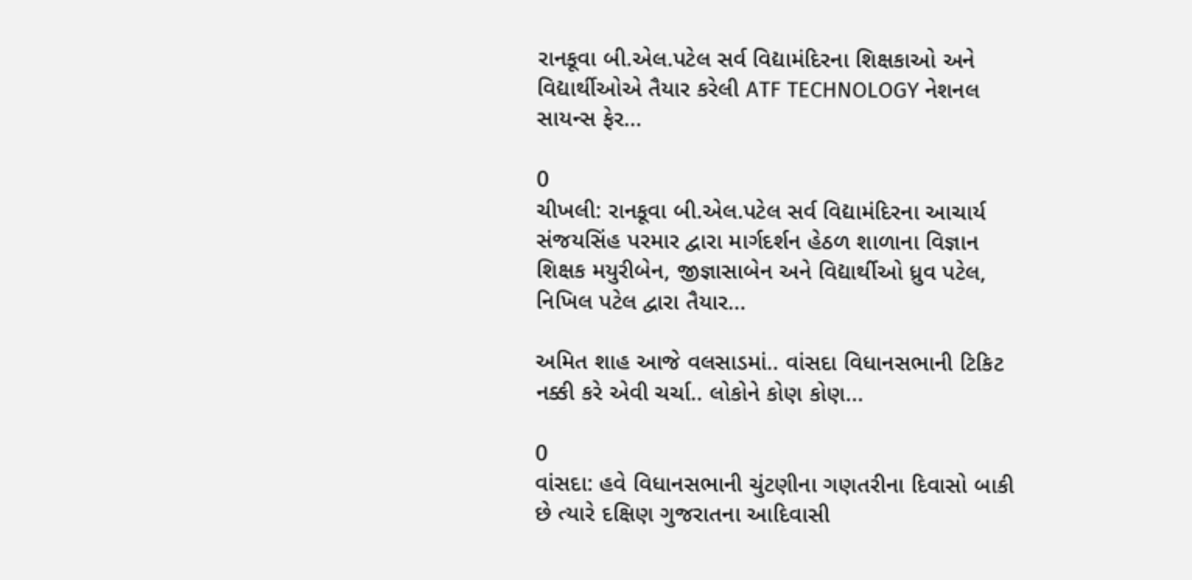રાનકૂવા બી.એલ.પટેલ સર્વ વિદ્યામંદિરના શિક્ષકાઓ અને વિદ્યાર્થીઓએ તૈયાર કરેલી ATF TECHNOLOGY નેશનલ સાયન્સ ફેર...

0
ચીખલી: રાનકૂવા બી.એલ.પટેલ સર્વ વિદ્યામંદિરના આચાર્ય સંજયસિંહ પરમાર દ્વારા માર્ગદર્શન હેઠળ શાળાના વિજ્ઞાન શિક્ષક મયુરીબેન, જીજ્ઞાસાબેન અને વિદ્યાર્થીઓ ધ્રુવ પટેલ, નિખિલ પટેલ દ્વારા તૈયાર...

અમિત શાહ આજે વલસાડમાં.. વાંસદા વિધાનસભાની ટિકિટ નક્કી કરે એવી ચર્ચા.. લોકોને કોણ કોણ...

0
વાંસદા: હવે વિધાનસભાની ચુંટણીના ગણતરીના દિવાસો બાકી છે ત્યારે દક્ષિણ ગુજરાતના આદિવાસી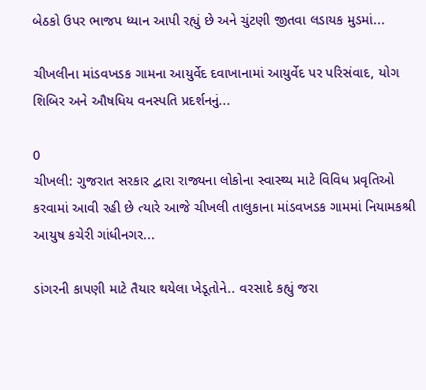બેઠકો ઉપર ભાજપ ધ્યાન આપી રહ્યું છે અને ચુંટણી જીતવા લડાયક મુડમાં...

ચીખલીના માંડવખડક ગામના આયુર્વેદ દવાખાનામાં આયુર્વેદ પર પરિસંવાદ, યોગ શિબિર અને ઔષધિય વનસ્પતિ પ્રદર્શનનું...

0
ચીખલી: ગુજરાત સરકાર દ્વારા રાજ્યના લોકોના સ્વાસ્થ્ય માટે વિવિધ પ્રવૃતિઓ કરવામાં આવી રહી છે ત્યારે આજે ચીખલી તાલુકાના માંડવખડક ગામમાં નિયામકશ્રી આયુષ કચેરી ગાંધીનગર...

ડાંગરની કાપણી માટે તૈયાર થયેલા ખેડૂતોને.. વરસાદે કહ્યું જરા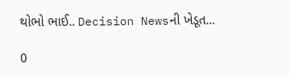થોભો ભાઈ.. Decision Newsની ખેડૂત...

0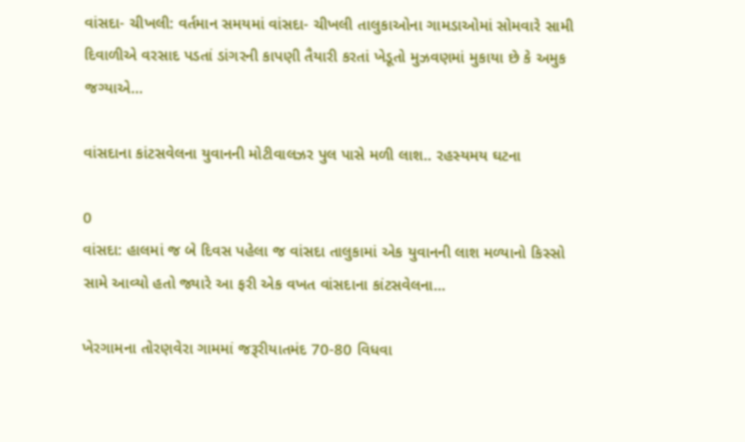વાંસદા- ચીખલી: વર્તમાન સમયમાં વાંસદા- ચીખલી તાલુકાઓના ગામડાઓમાં સોમવારે સામી દિવાળીએ વરસાદ પડતાં ડાંગરની કાપણી તૈયારી કરતાં ખેડૂતો મુઝવણમાં મુકાયા છે કે અમુક જગ્યાએ...

વાંસદાના કાંટસવેલના યુવાનની મોટીવાલઝર પુલ પાસે મળી લાશ.. રહસ્યમય ઘટના

0
વાંસદા: હાલમાં જ બે દિવસ પહેલા જ વાંસદા તાલુકામાં એક યુવાનની લાશ મળ્યાનો કિસ્સો સામે આવ્યો હતો જ્યારે આ ફરી એક વખત વાંસદાના કાંટસવેલના...

ખેરગામના તોરણવેરા ગામમાં જરૂરીયાતમંદ 70-80 વિધવા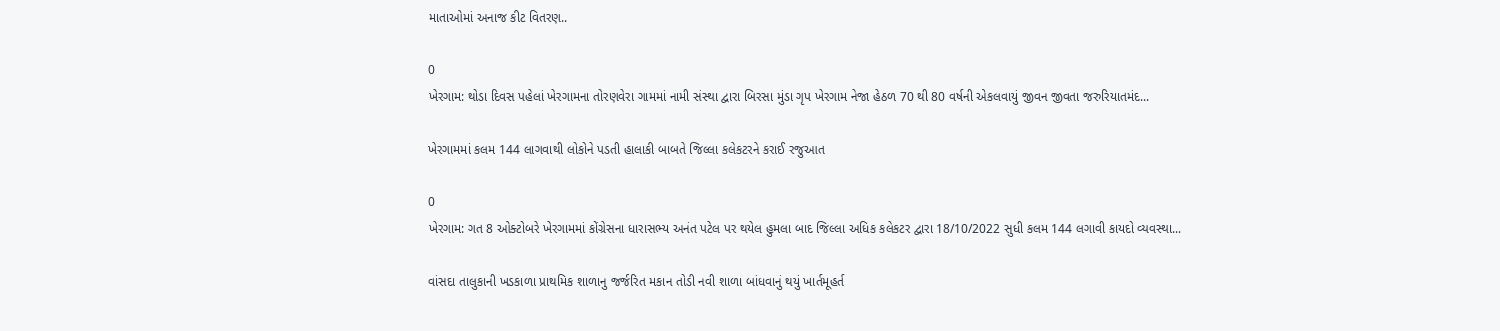માતાઓમાં અનાજ કીટ વિતરણ..

0
ખેરગામ: થોડા દિવસ પહેલાં ખેરગામના તોરણવેરા ગામમાં નામી સંસ્થા દ્વારા બિરસા મુંડા ગૃપ ખેરગામ નેજા હેઠળ 70 થી 80 વર્ષની એકલવાયું જીવન જીવતા જરુરિયાતમંદ...

ખેરગામમાં કલમ 144 લાગવાથી લોકોને પડતી હાલાકી બાબતે જિલ્લા કલેકટરને કરાઈ રજુઆત

0
ખેરગામ: ગત 8 ઓક્ટોબરે ખેરગામમાં કોંગ્રેસના ધારાસભ્ય અનંત પટેલ પર થયેલ હુમલા બાદ જિલ્લા અધિક કલેકટર દ્વારા 18/10/2022 સુધી કલમ 144 લગાવી કાયદો વ્યવસ્થા...

વાંસદા તાલુકાની ખડકાળા પ્રાથમિક શાળાનુ જર્જરિત મકાન તોડી નવી શાળા બાંધવાનું થયું ખાર્તમૂહર્ત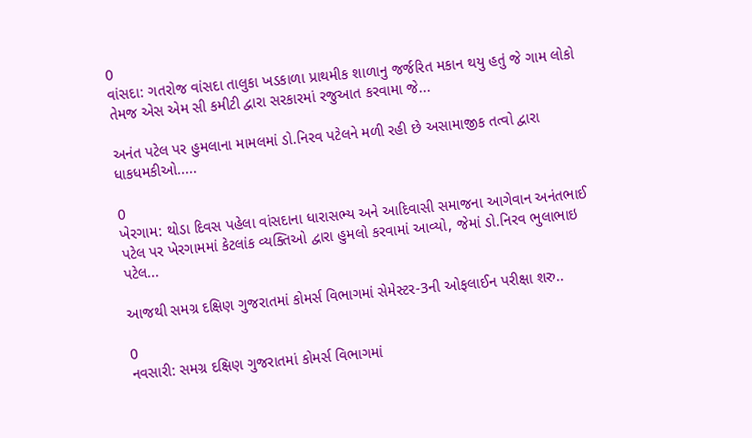0
વાંસદા: ગતરોજ વાંસદા તાલુકા ખડકાળા પ્રાથમીક શાળાનુ જર્જરિત મકાન થયુ હતું જે ગામ લોકો તેમજ એસ એમ સી કમીટી દ્વારા સરકારમાં રજુઆત કરવામા જે...

અનંત પટેલ પર હુમલાના મામલમાં ડો.નિરવ પટેલને મળી રહી છે અસામાજીક તત્વો દ્વારા ધાકધમકીઓ.....

0
ખેરગામ: થોડા દિવસ પહેલા વાંસદાના ધારાસભ્ય અને આદિવાસી સમાજના આગેવાન અનંતભાઈ પટેલ પર ખેરગામમાં કેટલાંક વ્યક્તિઓ દ્વારા હુમલો કરવામાં આવ્યો, જેમાં ડો.નિરવ ભુલાભાઇ પટેલ...

આજથી સમગ્ર દક્ષિણ ગુજરાતમાં કોમર્સ વિભાગમાં સેમેસ્ટર-3ની ઓફલાઈન પરીક્ષા શરુ..

0
નવસારી: સમગ્ર દક્ષિણ ગુજરાતમાં કોમર્સ વિભાગમાં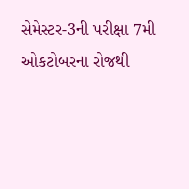સેમેસ્ટર-3ની પરીક્ષા 7મી ઓકટોબરના રોજથી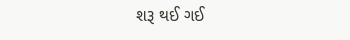શરૂ થઈ ગઈ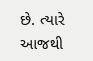છે. ત્યારે આજથી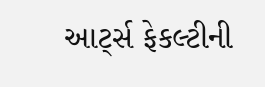આર્ટ્સ ફેકલ્ટીની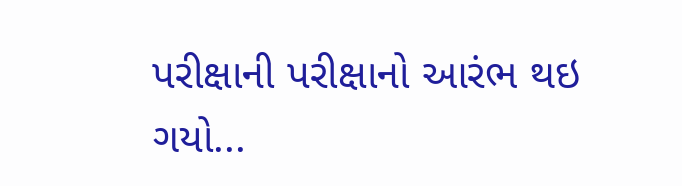પરીક્ષાની પરીક્ષાનો આરંભ થઇ ગયો...